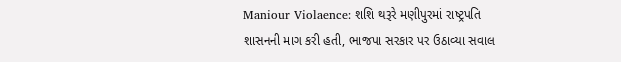Maniour Violaence: શશિ થરૂરે મણીપુરમાં રાષ્ટ્રપતિ શાસનની માગ કરી હતી, ભાજપા સરકાર પર ઉઠાવ્યા સવાલ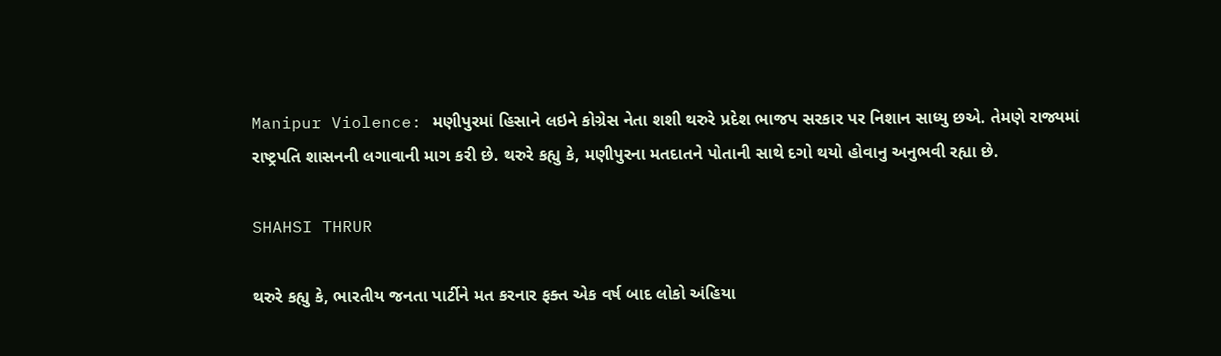Manipur Violence: મણીપુરમાં હિસાને લઇને કોગ્રેસ નેતા શશી થરુરે પ્રદેશ ભાજપ સરકાર પર નિશાન સાધ્યુ છએ. તેમણે રાજ્યમાં રાષ્ટ્રપતિ શાસનની લગાવાની માગ કરી છે. થરુરે કહ્યુ કે, મણીપુરના મતદાતને પોતાની સાથે દગો થયો હોવાનુ અનુભવી રહ્યા છે.

SHAHSI THRUR

થરુરે કહ્યુ કે, ભારતીય જનતા પાર્ટીને મત કરનાર ફક્ત એક વર્ષ બાદ લોકો અંહિયા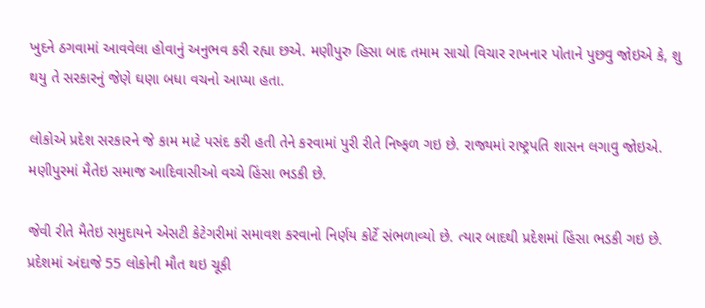ખુદને ઠગવામાં આવવેલા હોવાનું અનુભવ કરી રહ્યા છએ. મણીપુરુ હિસા બાદ તમામ સાચો વિચાર રાખનાર પોતાને પુછવુ જોઇએ કે, શુ થયુ તે સરકારનું જેણે ઘણા બધા વચનો આપ્યા હતા.

લોકોએ પ્રદેશ સરકારને જે કામ માટે પસંદ કરી હતી તેને કરવામાં પુરી રીતે નિષ્ફળ ગઇ છે. રાજ્યમાં રાષ્ટ્રપતિ શાસન લગાવુ જોઇએ. મણીપુરમાં મૈતેઇ સમાજ આદિવાસીઓ વચ્ચે હિંસા ભડકી છે.

જેવી રીતે મૈતેઇ સમુદાયને એસટી કેટેગરીમાં સમાવશ કરવાનો નિર્ણય કોર્ટે સંભળાવ્યો છે. ત્યાર બાદથી પ્રદેશમાં હિંસા ભડકી ગઇ છે. પ્રદેશમાં અંદાજે 55 લોકોની મૌત થઇ ચૂકી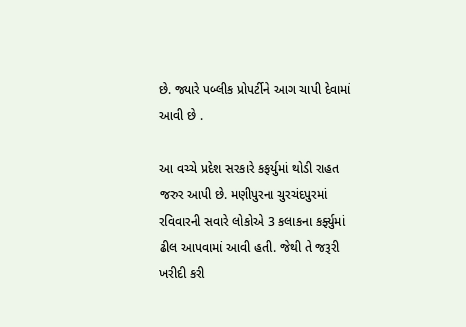છે. જ્યારે પબ્લીક પ્રોપર્ટીને આગ ચાપી દેવામાં આવી છે .

આ વચ્ચે પ્રદેશ સરકારે કફર્યુમાં થોડી રાહત જરુર આપી છે. મણીપુરના ચુરચંદપુરમાં રવિવારની સવારે લોકોએ 3 કલાકના કર્ફ્યુમાં ઢીલ આપવામાં આવી હતી. જેથી તે જરૂરી ખરીદી કરી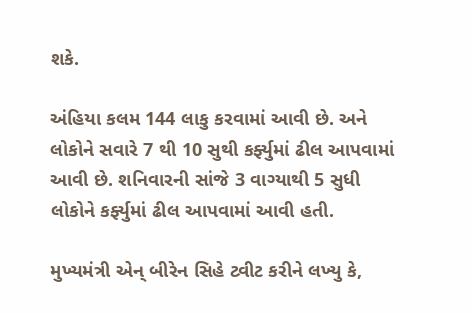શકે.

અંહિયા કલમ 144 લાકુ કરવામાં આવી છે. અને લોકોને સવારે 7 થી 10 સુથી કર્ફ્યુમાં ઢીલ આપવામાં આવી છે. શનિવારની સાંજે 3 વાગ્યાથી 5 સુધી લોકોને કર્ફ્યુમાં ઢીલ આપવામાં આવી હતી.

મુખ્યમંત્રી એન્ બીરેન સિહે ટ્વીટ કરીને લખ્યુ કે,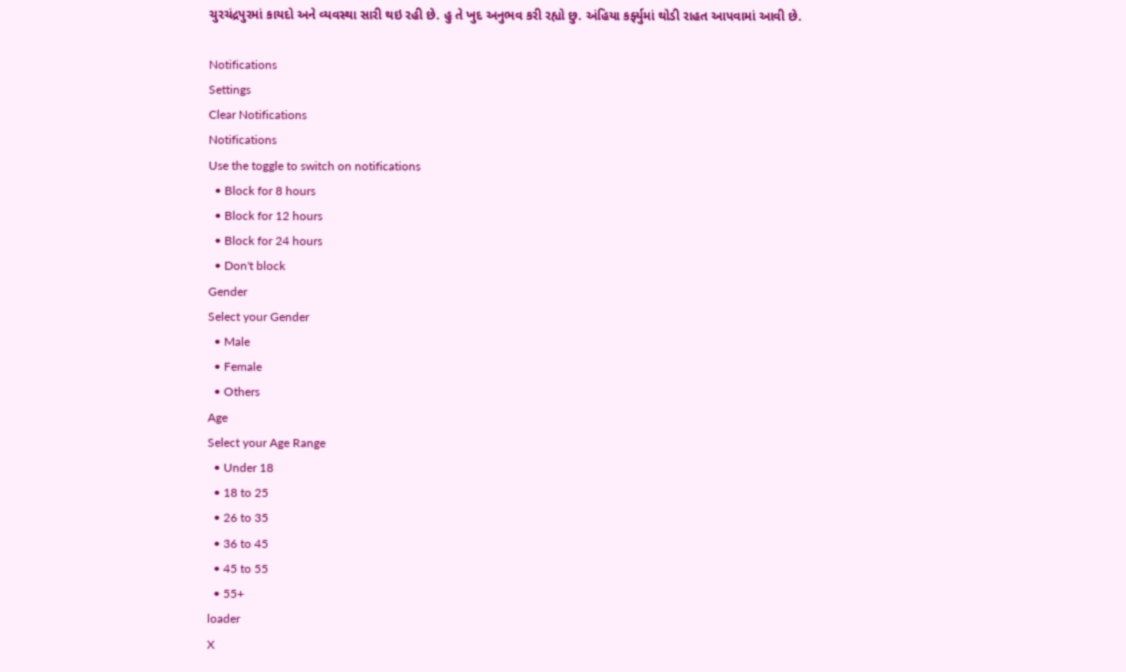ચુરચંદ્રપુરમાં કાયદો અને વ્યવસ્થા સારી થઇ રહી છે. હુ તે ખુદ અનુભવ કરી રહ્યો છુ. અંહિયા કર્ફ્યુમાં થોડી રાહત આપવામાં આવી છે.

Notifications
Settings
Clear Notifications
Notifications
Use the toggle to switch on notifications
  • Block for 8 hours
  • Block for 12 hours
  • Block for 24 hours
  • Don't block
Gender
Select your Gender
  • Male
  • Female
  • Others
Age
Select your Age Range
  • Under 18
  • 18 to 25
  • 26 to 35
  • 36 to 45
  • 45 to 55
  • 55+
loader
X